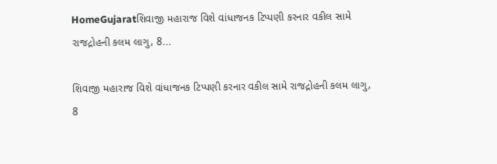HomeGujaratશિવાજી મહારાજ વિશે વાંધાજનક ટિપ્પણી કરનાર વકીલ સામે રાજદ્રોહની કલમ લાગુ, 8...

શિવાજી મહારાજ વિશે વાંધાજનક ટિપ્પણી કરનાર વકીલ સામે રાજદ્રોહની કલમ લાગુ, 8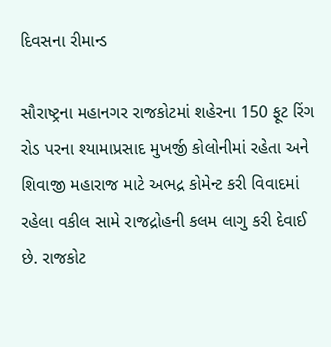દિવસના રીમાન્ડ

સૌરાષ્ટ્રના મહાનગર રાજકોટમાં શહેરના 150 ફૂટ રિંગ રોડ પરના શ્યામાપ્રસાદ મુખર્જી કોલોનીમાં રહેતા અને શિવાજી મહારાજ માટે અભદ્ર કોમેન્ટ કરી વિવાદમાં રહેલા વકીલ સામે રાજદ્રોહની કલમ લાગુ કરી દેવાઈ છે. રાજકોટ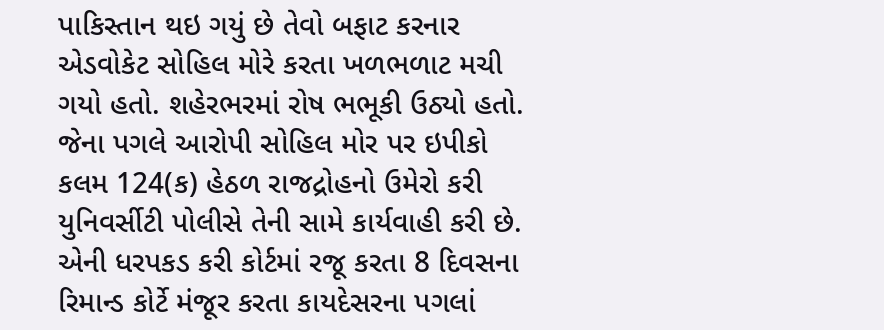પાકિસ્તાન થઇ ગયું છે તેવો બફાટ કરનાર એડવોકેટ સોહિલ મોરે કરતા ખળભળાટ મચી ગયો હતો. શહેરભરમાં રોષ ભભૂકી ઉઠ્યો હતો. જેના પગલે આરોપી સોહિલ મોર પર ઇપીકો કલમ 124(ક) હેઠળ રાજદ્રોહનો ઉમેરો કરી યુનિવર્સીટી પોલીસે તેની સામે કાર્યવાહી કરી છે. એની ધરપકડ કરી કોર્ટમાં રજૂ કરતા 8 દિવસના રિમાન્ડ કોર્ટે મંજૂર કરતા કાયદેસરના પગલાં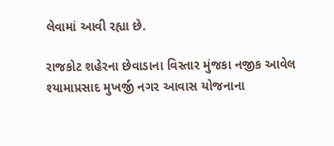લેવામાં આવી રહ્યા છે.

રાજકોટ શહેરના છેવાડાના વિસ્તાર મુંજકા નજીક આવેલ શ્યામાપ્રસાદ મુખર્જી નગર આવાસ યોજનાના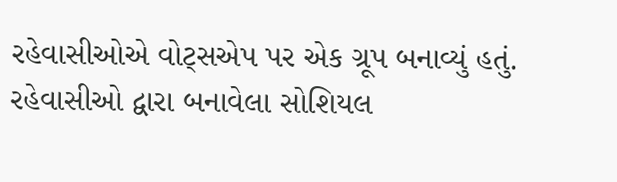રહેવાસીઓએ વોટ્સએપ પર એક ગ્રૂપ બનાવ્યું હતું. રહેવાસીઓ દ્વારા બનાવેલા સોશિયલ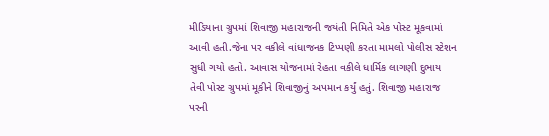મીડિયાના ગ્રુપમાં શિવાજી મહારાજની જયંતી નિમિતે એક પોસ્ટ મૂકવામાં આવી હતી.જેના પર વકીલે વાંધાજનક ટિપ્પણી કરતા મામલો પોલીસ સ્ટેશન સુધી ગયો હતો. આવાસ યોજનામાં રેહતા વકીલે ધાર્મિક લાગણી દુભાય તેવી પોસ્ટ ગ્રુપમાં મૂકીને શિવાજીનું અપમાન કર્યું હતું. શિવાજી મહારાજ પરની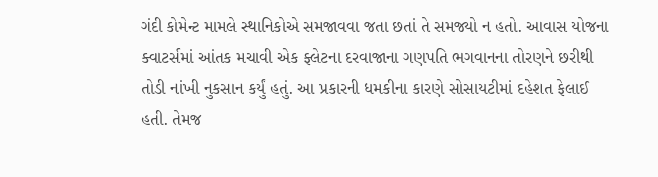ગંદી કોમેન્ટ મામલે સ્થાનિકોએ સમજાવવા જતા છતાં તે સમજ્યો ન હતો. આવાસ યોજના ક્વાટર્સમાં આંતક મચાવી એક ફ્લેટના દરવાજાના ગણપતિ ભગવાનના તોરણને છરીથી તોડી નાંખી નુકસાન કર્યું હતું. આ પ્રકારની ધમકીના કારણે સોસાયટીમાં દહેશત ફેલાઈ હતી. તેમજ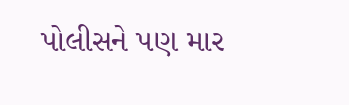પોલીસને પણ માર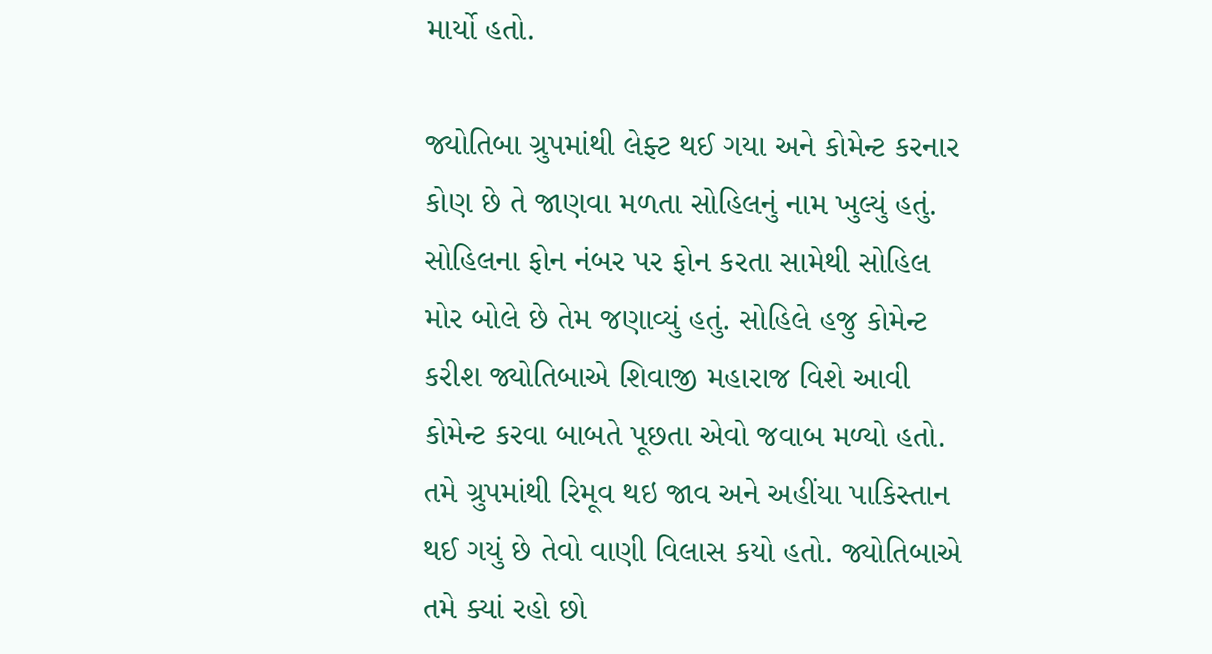માર્યો હતો.

જ્યોતિબા ગ્રુપમાંથી લેફ્ટ થઈ ગયા અને કોમેન્ટ કરનાર કોણ છે તે જાણવા મળતા સોહિલનું નામ ખુલ્યું હતું. સોહિલના ફોન નંબર પર ફોન કરતા સામેથી સોહિલ મોર બોલે છે તેમ જણાવ્યું હતું. સોહિલે હજુ કોમેન્ટ કરીશ જ્યોતિબાએ શિવાજી મહારાજ વિશે આવી કોમેન્ટ કરવા બાબતે પૂછતા એવો જવાબ મળ્યો હતો. તમે ગ્રુપમાંથી રિમૂવ થઇ જાવ અને અહીંયા પાકિસ્તાન થઈ ગયું છે તેવો વાણી વિલાસ કયો હતો. જ્યોતિબાએ તમે ક્યાં રહો છો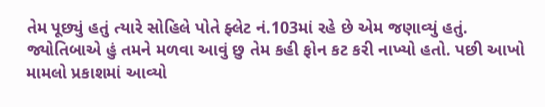તેમ પૂછ્યું હતું ત્યારે સોહિલે પોતે ફ્લેટ નં.103માં રહે છે એમ જણાવ્યું હતું. જ્યોતિબાએ હું તમને મળવા આવું છુ તેમ કહી ફોન કટ કરી નાખ્યો હતો. પછી આખો મામલો પ્રકાશમાં આવ્યો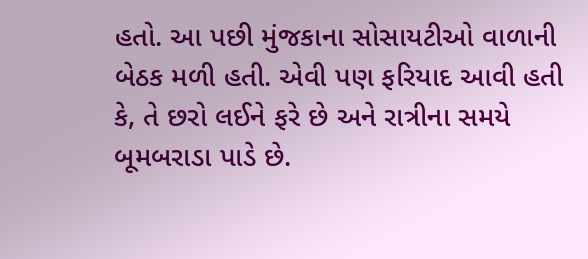હતો. આ પછી મુંજકાના સોસાયટીઓ વાળાની બેઠક મળી હતી. એવી પણ ફરિયાદ આવી હતી કે, તે છરો લઈને ફરે છે અને રાત્રીના સમયે બૂમબરાડા પાડે છે.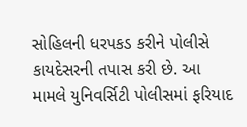સોહિલની ધરપકડ કરીને પોલીસે કાયદેસરની તપાસ કરી છે. આ મામલે યુનિવર્સિટી પોલીસમાં ફરિયાદ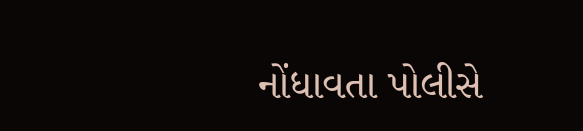નોંધાવતા પોલીસે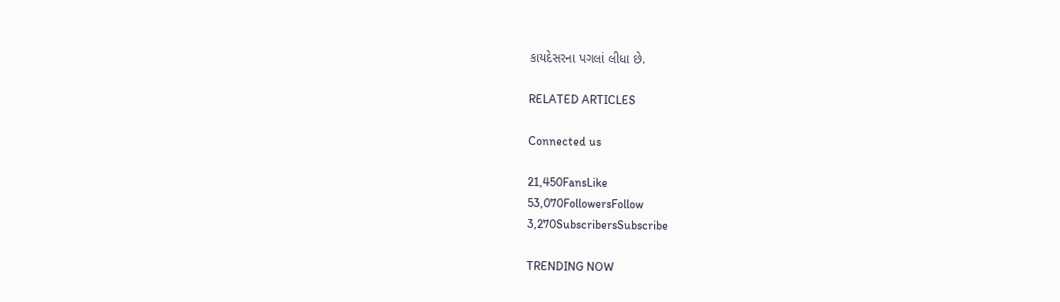કાયદેસરના પગલાં લીધા છે.

RELATED ARTICLES

Connected us

21,450FansLike
53,070FollowersFollow
3,270SubscribersSubscribe

TRENDING NOW